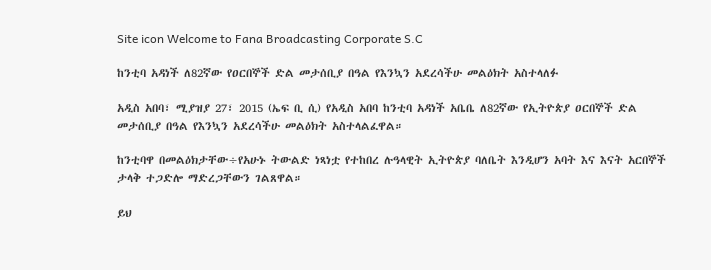Site icon Welcome to Fana Broadcasting Corporate S.C

ከንቲባ አዳነች ለ82ኛው የዐርበኞች ድል መታሰቢያ በዓል የእንኳን አደረሳችሁ መልዕክት አስተላለፉ

አዲስ አበባ፣ ሚያዝያ 27፣ 2015 (ኤፍ ቢ ሲ) የአዲስ አበባ ከንቲባ አዳነች አቤቤ ለ82ኛው የኢትዮጵያ ዐርበኞች ድል መታሰቢያ በዓል የእንኳን አደረሳችሁ መልዕክት አስተላልፈዋል።

ከንቲባዋ በመልዕክታቸው÷የአሁኑ ትውልድ ነጻነቷ የተከበረ ሉዓላዊት ኢትዮጵያ ባለቤት እንዲሆን አባት እና እናት አርበኞች ታላቅ ተጋድሎ ማድረጋቸውን ገልጸዋል።

ይህ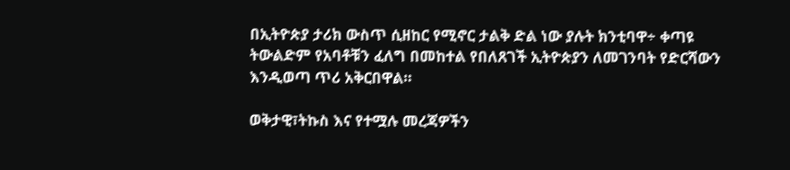በኢትዮጵያ ታሪክ ውስጥ ሲዘከር የሚኖር ታልቅ ድል ነው ያሉት ክንቲባዋ÷ ቀጣዩ ትውልድም የአባቶቹን ፈለግ በመከተል የበለጸገች ኢትዮጵያን ለመገንባት የድርሻውን እንዲወጣ ጥሪ አቅርበዋል።

ወቅታዊ፣ትኩስ እና የተሟሉ መረጃዎችን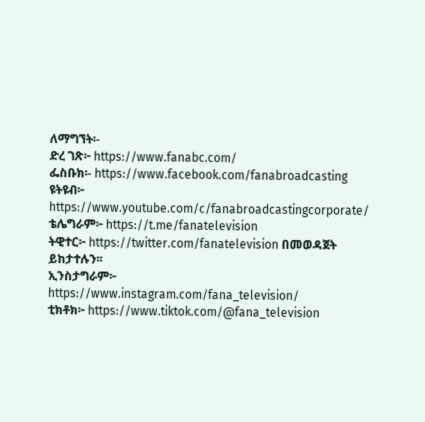ለማግኘት፡-
ድረ ገጽ፦ https://www.fanabc.com/
ፌስቡክ፡- https://www.facebook.com/fanabroadcasting
ዩትዩብ፦ https://www.youtube.com/c/fanabroadcastingcorporate/
ቴሌግራም፦ https://t.me/fanatelevision
ትዊተር፦ https://twitter.com/fanatelevision በመወዳጀት ይከታተሉን፡፡
ኢንስታግራም፦ https://www.instagram.com/fana_television/
ቲክቶክ፦ https://www.tiktok.com/@fana_television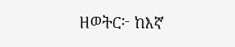ዘወትር፦ ከእኛ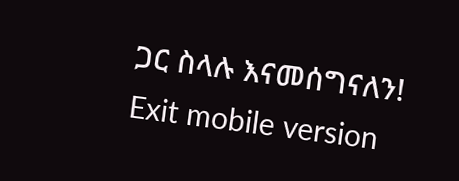ጋር ስላሉ እናመሰግናለን!
Exit mobile version